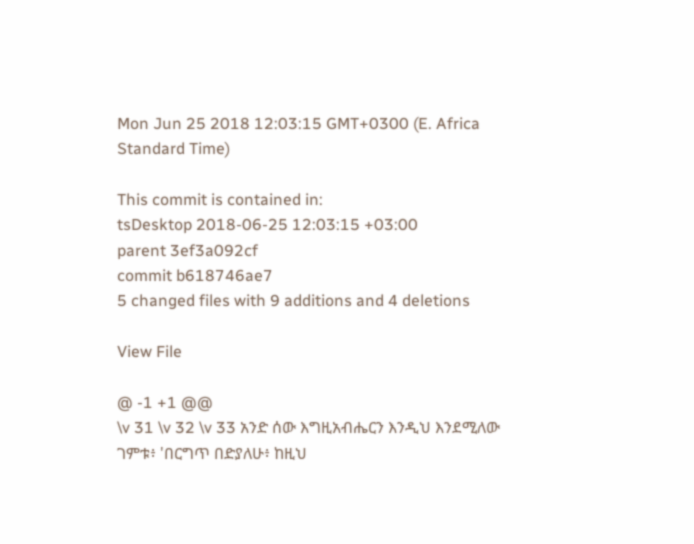Mon Jun 25 2018 12:03:15 GMT+0300 (E. Africa Standard Time)

This commit is contained in:
tsDesktop 2018-06-25 12:03:15 +03:00
parent 3ef3a092cf
commit b618746ae7
5 changed files with 9 additions and 4 deletions

View File

@ -1 +1 @@
\v 31 \v 32 \v 33 አንድ ሰው እግዚአብሔርን እንዲህ እንደሚለው ገምቱ፥ 'በርግጥ በድያለሁ፥ ከዚህ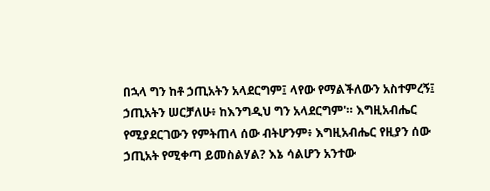በኋላ ግን ከቶ ኃጢአትን አላደርግም፤ ላየው የማልችለውን አስተምረኝ፤ ኃጢአትን ሠርቻለሁ፥ ከእንግዲህ ግን አላደርግም'። እግዚአብሔር የሚያደርገውን የምትጠላ ሰው ብትሆንም፥ እግዚአብሔር የዚያን ሰው ኃጢአት የሚቀጣ ይመስልሃል? እኔ ሳልሆን አንተው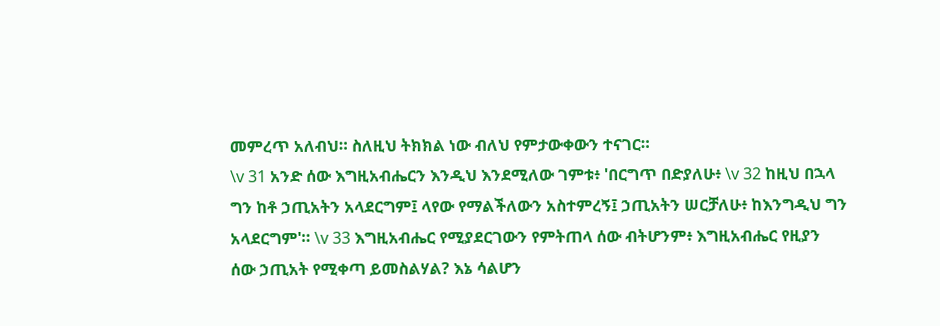መምረጥ አለብህ። ስለዚህ ትክክል ነው ብለህ የምታውቀውን ተናገር።
\v 31 አንድ ሰው እግዚአብሔርን እንዲህ እንደሚለው ገምቱ፥ 'በርግጥ በድያለሁ፥ \v 32 ከዚህ በኋላ ግን ከቶ ኃጢአትን አላደርግም፤ ላየው የማልችለውን አስተምረኝ፤ ኃጢአትን ሠርቻለሁ፥ ከእንግዲህ ግን አላደርግም'። \v 33 እግዚአብሔር የሚያደርገውን የምትጠላ ሰው ብትሆንም፥ እግዚአብሔር የዚያን ሰው ኃጢአት የሚቀጣ ይመስልሃል? እኔ ሳልሆን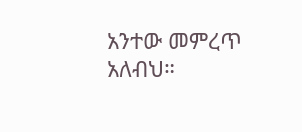አንተው መምረጥ አለብህ።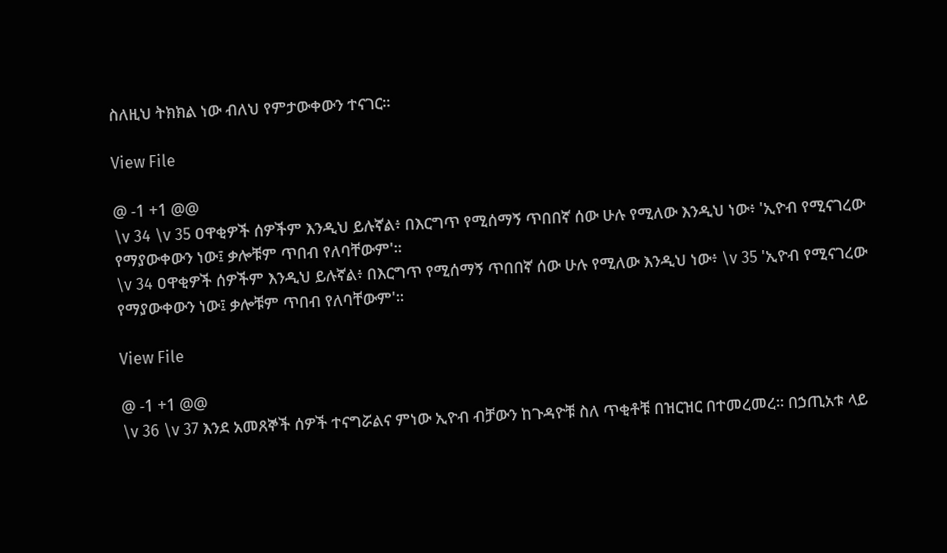ስለዚህ ትክክል ነው ብለህ የምታውቀውን ተናገር።

View File

@ -1 +1 @@
\v 34 \v 35 ዐዋቂዎች ሰዎችም እንዲህ ይሉኛል፥ በእርግጥ የሚሰማኝ ጥበበኛ ሰው ሁሉ የሚለው እንዲህ ነው፥ 'ኢዮብ የሚናገረው የማያውቀውን ነው፤ ቃሎቹም ጥበብ የለባቸውም'።
\v 34 ዐዋቂዎች ሰዎችም እንዲህ ይሉኛል፥ በእርግጥ የሚሰማኝ ጥበበኛ ሰው ሁሉ የሚለው እንዲህ ነው፥ \v 35 'ኢዮብ የሚናገረው የማያውቀውን ነው፤ ቃሎቹም ጥበብ የለባቸውም'።

View File

@ -1 +1 @@
\v 36 \v 37 እንደ አመጸኞች ሰዎች ተናግሯልና ምነው ኢዮብ ብቻውን ከጉዳዮቹ ስለ ጥቂቶቹ በዝርዝር በተመረመረ። በኃጢአቱ ላይ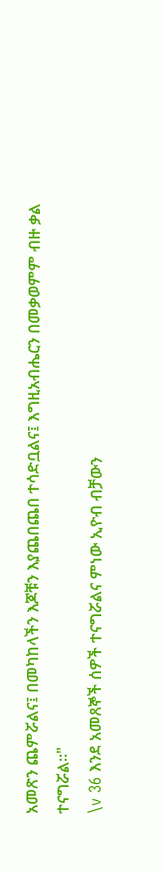አመጽን ጨምሯልና፤ በመካከላችን እጆቹን እያጨበጨበ ተሳድቧልና፤ እግዚአብሔርን በመቃወምም ብዙ ቃል ተናግሯል።"
\v 36 እንደ አመጸኞች ሰዎች ተናግሯልና ምነው ኢዮብ ብቻውን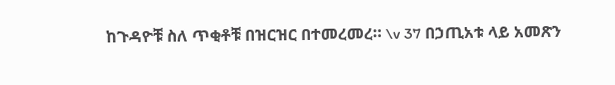ከጉዳዮቹ ስለ ጥቂቶቹ በዝርዝር በተመረመረ። \v 37 በኃጢአቱ ላይ አመጽን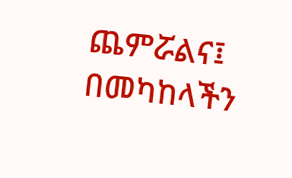ጨምሯልና፤ በመካከላችን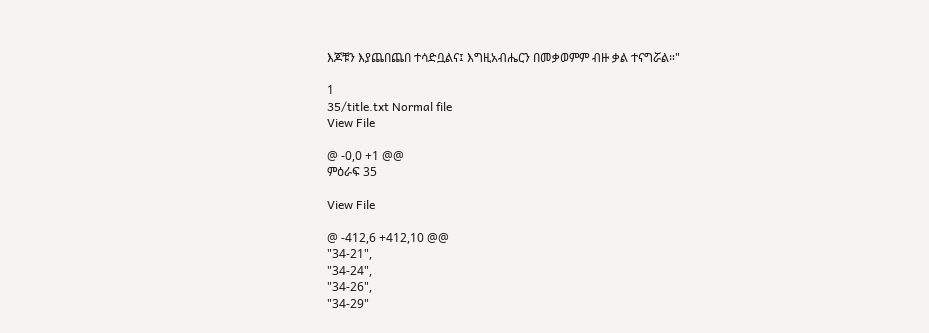እጆቹን እያጨበጨበ ተሳድቧልና፤ እግዚአብሔርን በመቃወምም ብዙ ቃል ተናግሯል።"

1
35/title.txt Normal file
View File

@ -0,0 +1 @@
ምዕራፍ 35

View File

@ -412,6 +412,10 @@
"34-21",
"34-24",
"34-26",
"34-29"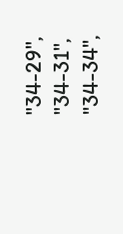"34-29",
"34-31",
"34-34",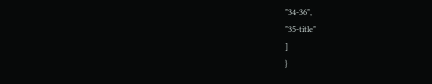"34-36",
"35-title"
]
}